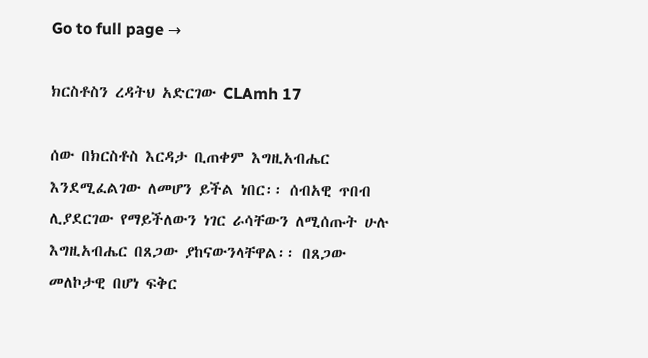Go to full page →

ክርስቶስን ረዳትህ አድርገው CLAmh 17

ሰው በክርስቶስ እርዳታ ቢጠቀም እግዚአብሔር እንደሚፈልገው ለመሆን ይችል ነበር፡፡ ሰብአዊ ጥበብ ሊያደርገው የማይችለውን ነገር ራሳቸውን ለሚሰጡት ሁሉ እግዚአብሔር በጸጋው ያከናውንላቸዋል፡፡ በጸጋው መለኮታዊ በሆነ ፍቅር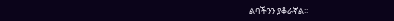ልባችንን ያቆራኛል፡፡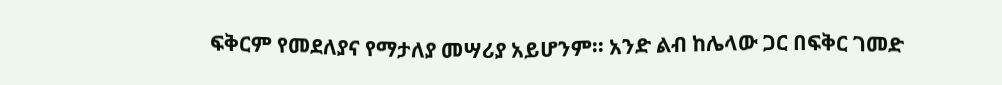ፍቅርም የመደለያና የማታለያ መሣሪያ አይሆንም፡፡ አንድ ልብ ከሌላው ጋር በፍቅር ገመድ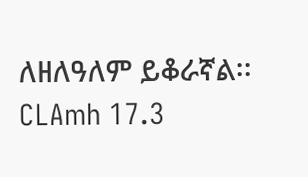ለዘለዓለም ይቆራኛል፡፡ CLAmh 17.3